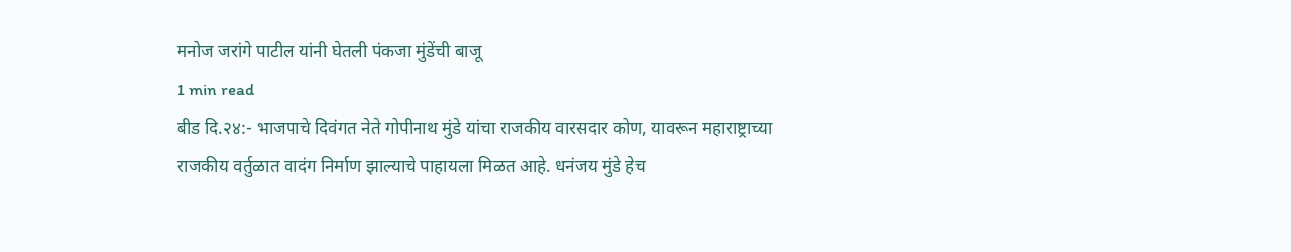मनोज जरांगे पाटील यांनी घेतली पंकजा मुंडेंची बाजू
1 min read
बीड दि.२४:- भाजपाचे दिवंगत नेते गोपीनाथ मुंडे यांचा राजकीय वारसदार कोण, यावरून महाराष्ट्राच्या राजकीय वर्तुळात वादंग निर्माण झाल्याचे पाहायला मिळत आहे. धनंजय मुंडे हेच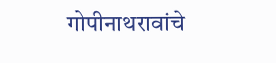गोपीनाथरावांचे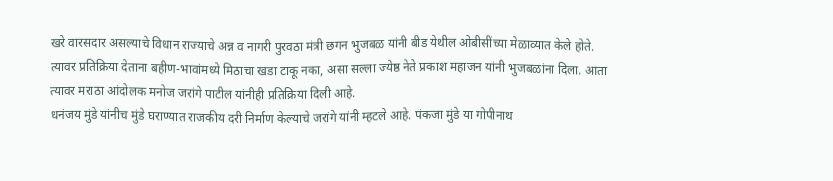खरे वारसदार असल्याचे विधान राज्याचे अन्न व नागरी पुरवठा मंत्री छगन भुजबळ यांनी बीड येथील ओबीसींच्या मेळाव्यात केले होते.
त्यावर प्रतिक्रिया देताना बहीण-भावांमध्ये मिठाचा खडा टाकू नका, असा सल्ला ज्येष्ठ नेते प्रकाश महाजन यांनी भुजबळांना दिला. आता त्यावर मराठा आंदोलक मनोज जरांगे पाटील यांनीही प्रतिक्रिया दिली आहे.
धनंजय मुंडे यांनीच मुंडे घराण्यात राजकीय दरी निर्माण केल्याचे जरांगे यांनी म्हटले आहे. पंकजा मुंडे या गोपीनाथ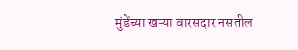मुंडेंच्या खऱ्या वारसदार नसतील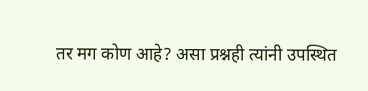तर मग कोण आहे? असा प्रश्नही त्यांनी उपस्थित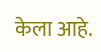केला आहे.